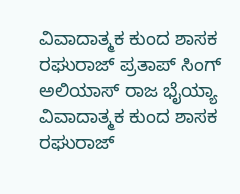ವಿವಾದಾತ್ಮಕ ಕುಂದ ಶಾಸಕ ರಘುರಾಜ್ ಪ್ರತಾಪ್ ಸಿಂಗ್ ಅಲಿಯಾಸ್ ರಾಜ ಭೈಯ್ಯಾ
ವಿವಾದಾತ್ಮಕ ಕುಂದ ಶಾಸಕ ರಘುರಾಜ್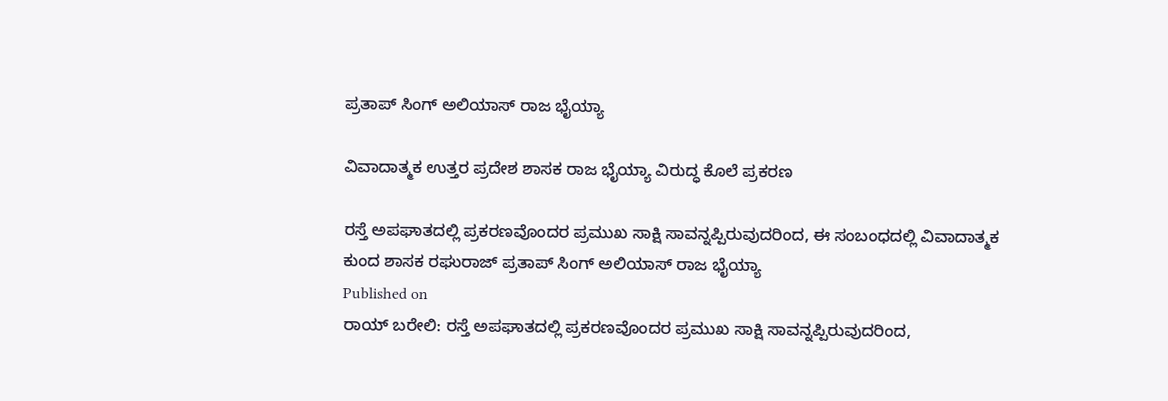ಪ್ರತಾಪ್ ಸಿಂಗ್ ಅಲಿಯಾಸ್ ರಾಜ ಭೈಯ್ಯಾ

ವಿವಾದಾತ್ಮಕ ಉತ್ತರ ಪ್ರದೇಶ ಶಾಸಕ ರಾಜ ಭೈಯ್ಯಾ ವಿರುದ್ಧ ಕೊಲೆ ಪ್ರಕರಣ

ರಸ್ತೆ ಅಪಘಾತದಲ್ಲಿ ಪ್ರಕರಣವೊಂದರ ಪ್ರಮುಖ ಸಾಕ್ಷಿ ಸಾವನ್ನಪ್ಪಿರುವುದರಿಂದ, ಈ ಸಂಬಂಧದಲ್ಲಿ ವಿವಾದಾತ್ಮಕ ಕುಂದ ಶಾಸಕ ರಘುರಾಜ್ ಪ್ರತಾಪ್ ಸಿಂಗ್ ಅಲಿಯಾಸ್ ರಾಜ ಭೈಯ್ಯಾ
Published on
ರಾಯ್ ಬರೇಲಿ: ರಸ್ತೆ ಅಪಘಾತದಲ್ಲಿ ಪ್ರಕರಣವೊಂದರ ಪ್ರಮುಖ ಸಾಕ್ಷಿ ಸಾವನ್ನಪ್ಪಿರುವುದರಿಂದ,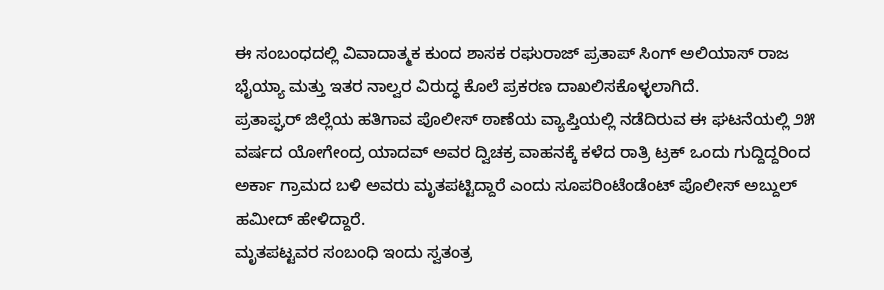ಈ ಸಂಬಂಧದಲ್ಲಿ ವಿವಾದಾತ್ಮಕ ಕುಂದ ಶಾಸಕ ರಘುರಾಜ್ ಪ್ರತಾಪ್ ಸಿಂಗ್ ಅಲಿಯಾಸ್ ರಾಜ ಭೈಯ್ಯಾ ಮತ್ತು ಇತರ ನಾಲ್ವರ ವಿರುದ್ಧ ಕೊಲೆ ಪ್ರಕರಣ ದಾಖಲಿಸಕೊಳ್ಳಲಾಗಿದೆ.
ಪ್ರತಾಪ್ಘರ್ ಜಿಲ್ಲೆಯ ಹತಿಗಾವ ಪೊಲೀಸ್ ಠಾಣೆಯ ವ್ಯಾಪ್ತಿಯಲ್ಲಿ ನಡೆದಿರುವ ಈ ಘಟನೆಯಲ್ಲಿ ೨೫ ವರ್ಷದ ಯೋಗೇಂದ್ರ ಯಾದವ್ ಅವರ ದ್ವಿಚಕ್ರ ವಾಹನಕ್ಕೆ ಕಳೆದ ರಾತ್ರಿ ಟ್ರಕ್ ಒಂದು ಗುದ್ದಿದ್ದರಿಂದ ಅರ್ಕಾ ಗ್ರಾಮದ ಬಳಿ ಅವರು ಮೃತಪಟ್ಟಿದ್ದಾರೆ ಎಂದು ಸೂಪರಿಂಟೆಂಡೆಂಟ್ ಪೊಲೀಸ್ ಅಬ್ದುಲ್ ಹಮೀದ್ ಹೇಳಿದ್ದಾರೆ.
ಮೃತಪಟ್ಟವರ ಸಂಬಂಧಿ ಇಂದು ಸ್ವತಂತ್ರ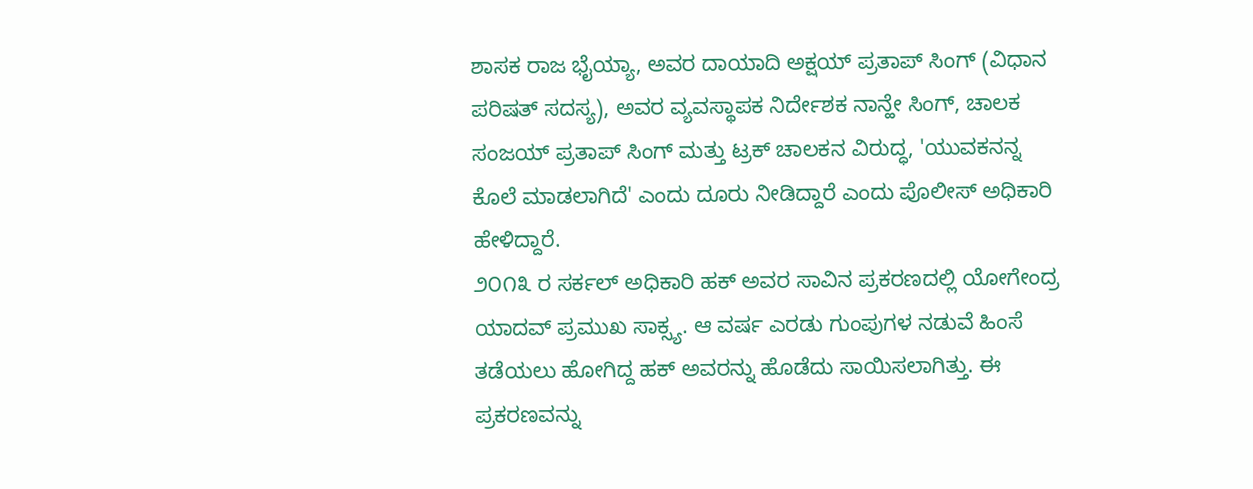ಶಾಸಕ ರಾಜ ಭೈಯ್ಯಾ, ಅವರ ದಾಯಾದಿ ಅಕ್ಷಯ್ ಪ್ರತಾಪ್ ಸಿಂಗ್ (ವಿಧಾನ ಪರಿಷತ್ ಸದಸ್ಯ), ಅವರ ವ್ಯವಸ್ಥಾಪಕ ನಿರ್ದೇಶಕ ನಾನ್ಹೇ ಸಿಂಗ್, ಚಾಲಕ ಸಂಜಯ್ ಪ್ರತಾಪ್ ಸಿಂಗ್ ಮತ್ತು ಟ್ರಕ್ ಚಾಲಕನ ವಿರುದ್ಧ, 'ಯುವಕನನ್ನ ಕೊಲೆ ಮಾಡಲಾಗಿದೆ' ಎಂದು ದೂರು ನೀಡಿದ್ದಾರೆ ಎಂದು ಪೊಲೀಸ್ ಅಧಿಕಾರಿ ಹೇಳಿದ್ದಾರೆ.
೨೦೧೩ ರ ಸರ್ಕಲ್ ಅಧಿಕಾರಿ ಹಕ್ ಅವರ ಸಾವಿನ ಪ್ರಕರಣದಲ್ಲಿ ಯೋಗೇಂದ್ರ ಯಾದವ್ ಪ್ರಮುಖ ಸಾಕ್ಸ್ಯ. ಆ ವರ್ಷ ಎರಡು ಗುಂಪುಗಳ ನಡುವೆ ಹಿಂಸೆ ತಡೆಯಲು ಹೋಗಿದ್ದ ಹಕ್ ಅವರನ್ನು ಹೊಡೆದು ಸಾಯಿಸಲಾಗಿತ್ತು. ಈ ಪ್ರಕರಣವನ್ನು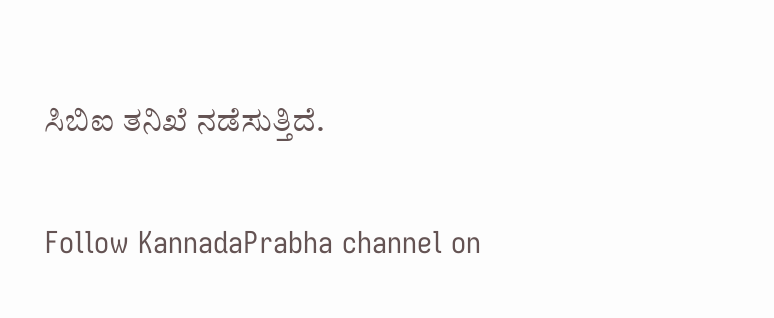ಸಿಬಿಐ ತನಿಖೆ ನಡೆಸುತ್ತಿದೆ.

Follow KannadaPrabha channel on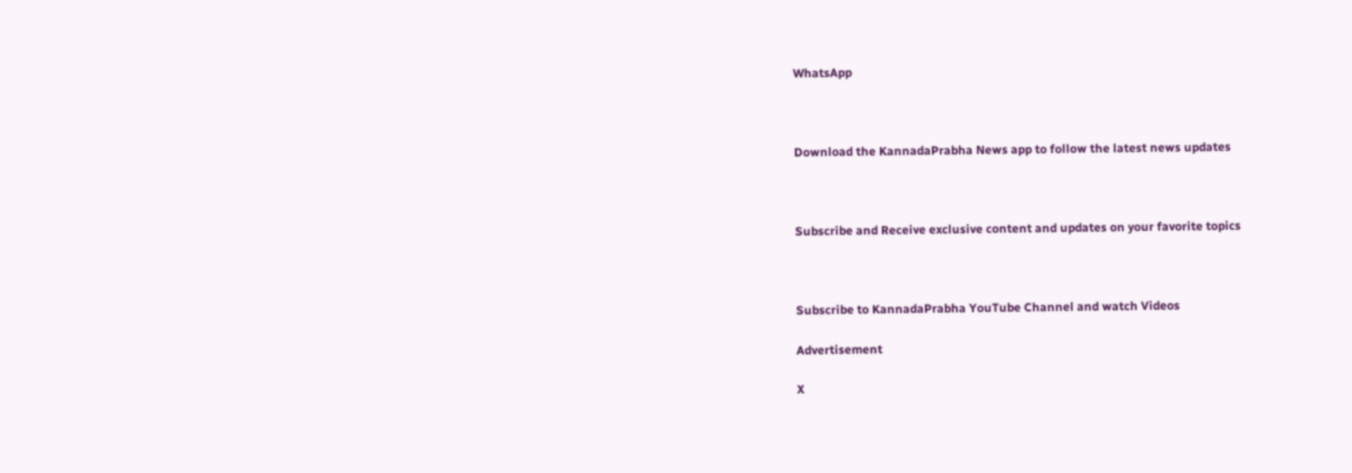WhatsApp



Download the KannadaPrabha News app to follow the latest news updates



Subscribe and Receive exclusive content and updates on your favorite topics



Subscribe to KannadaPrabha YouTube Channel and watch Videos

Advertisement

X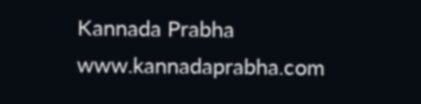Kannada Prabha
www.kannadaprabha.com